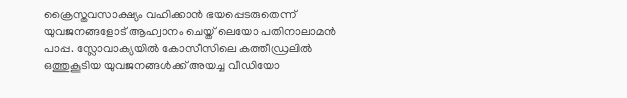ക്രൈസ്തവസാക്ഷ്യം വഹിക്കാൻ ഭയപ്പെടരുതെന്ന് യുവജനങ്ങളോട് ആഹ്വാനം ചെയ്ത് ലെയോ പതിനാലാമൻ പാപ്പ. സ്ലോവാക്യയിൽ കോസീസിലെ കത്തീഡ്രലിൽ ഒത്തുകൂടിയ യുവജനങ്ങൾക്ക് അയച്ച വീഡിയോ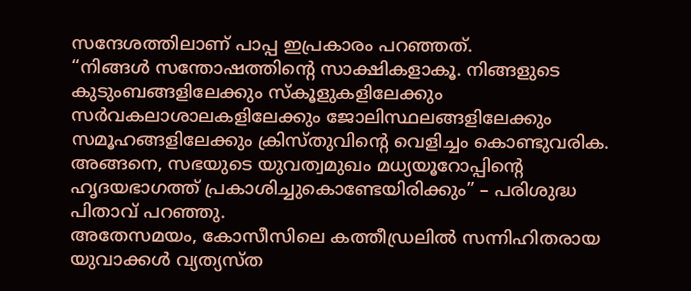സന്ദേശത്തിലാണ് പാപ്പ ഇപ്രകാരം പറഞ്ഞത്.
“നിങ്ങൾ സന്തോഷത്തിന്റെ സാക്ഷികളാകൂ. നിങ്ങളുടെ കുടുംബങ്ങളിലേക്കും സ്കൂളുകളിലേക്കും സർവകലാശാലകളിലേക്കും ജോലിസ്ഥലങ്ങളിലേക്കും സമൂഹങ്ങളിലേക്കും ക്രിസ്തുവിന്റെ വെളിച്ചം കൊണ്ടുവരിക. അങ്ങനെ, സഭയുടെ യുവത്വമുഖം മധ്യയൂറോപ്പിന്റെ ഹൃദയഭാഗത്ത് പ്രകാശിച്ചുകൊണ്ടേയിരിക്കും” – പരിശുദ്ധ പിതാവ് പറഞ്ഞു.
അതേസമയം, കോസീസിലെ കത്തീഡ്രലിൽ സന്നിഹിതരായ യുവാക്കൾ വ്യത്യസ്ത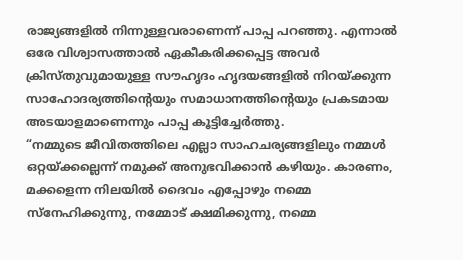രാജ്യങ്ങളിൽ നിന്നുള്ളവരാണെന്ന് പാപ്പ പറഞ്ഞു. എന്നാൽ ഒരേ വിശ്വാസത്താൽ ഏകീകരിക്കപ്പെട്ട അവർ ക്രിസ്തുവുമായുള്ള സൗഹൃദം ഹൃദയങ്ങളിൽ നിറയ്ക്കുന്ന സാഹോദര്യത്തിന്റെയും സമാധാനത്തിന്റെയും പ്രകടമായ അടയാളമാണെന്നും പാപ്പ കൂട്ടിച്ചേർത്തു.
“നമ്മുടെ ജീവിതത്തിലെ എല്ലാ സാഹചര്യങ്ങളിലും നമ്മൾ ഒറ്റയ്ക്കല്ലെന്ന് നമുക്ക് അനുഭവിക്കാൻ കഴിയും. കാരണം, മക്കളെന്ന നിലയിൽ ദൈവം എപ്പോഴും നമ്മെ സ്നേഹിക്കുന്നു, നമ്മോട് ക്ഷമിക്കുന്നു, നമ്മെ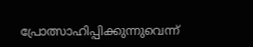പ്രോത്സാഹിപ്പിക്കുന്നുവെന്ന്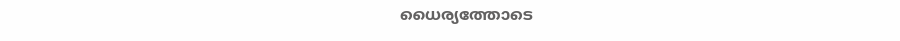ധൈര്യത്തോടെ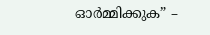ഓർമ്മിക്കുക” –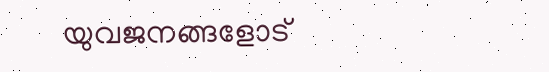യുവജനങ്ങളോട്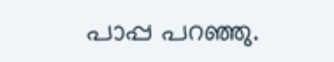പാപ്പ പറഞ്ഞു.